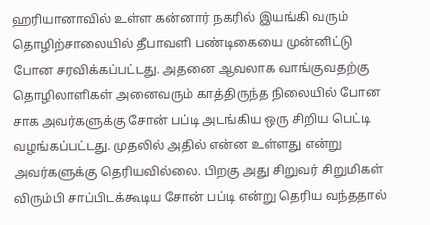ஹரியானாவில் உள்ள கன்னார் நகரில் இயங்கி வரும் தொழிற்சாலையில் தீபாவளி பண்டிகையை முன்னிட்டு போன சரவிக்கப்பட்டது. அதனை ஆவலாக வாங்குவதற்கு தொழிலாளிகள் அனைவரும் காத்திருந்த நிலையில் போன சாக அவர்களுக்கு சோன் பப்டி அடங்கிய ஒரு சிறிய பெட்டி வழங்கப்பட்டது. முதலில் அதில் என்ன உள்ளது என்று அவர்களுக்கு தெரியவில்லை. பிறகு அது சிறுவர் சிறுமிகள் விரும்பி சாப்பிடக்கூடிய சோன் பப்டி என்று தெரிய வந்ததால்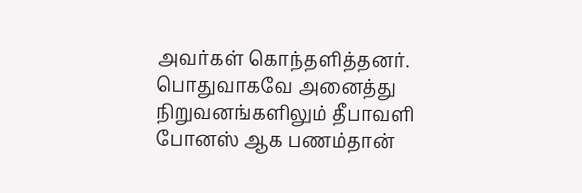அவர்கள் கொந்தளித்தனர். பொதுவாகவே அனைத்து நிறுவனங்களிலும் தீபாவளி போனஸ் ஆக பணம்தான்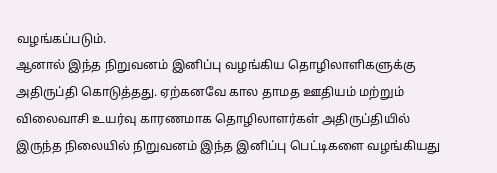வழங்கப்படும்.
ஆனால் இந்த நிறுவனம் இனிப்பு வழங்கிய தொழிலாளிகளுக்கு அதிருப்தி கொடுத்தது. ஏற்கனவே கால தாமத ஊதியம் மற்றும் விலைவாசி உயர்வு காரணமாக தொழிலாளர்கள் அதிருப்தியில் இருந்த நிலையில் நிறுவனம் இந்த இனிப்பு பெட்டிகளை வழங்கியது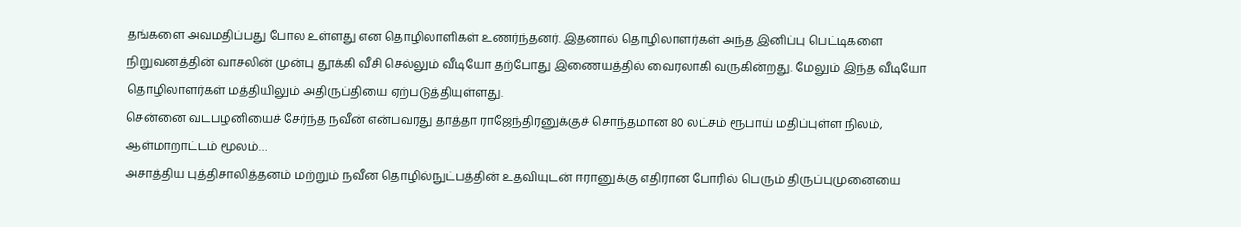தங்களை அவமதிப்பது போல உள்ளது என தொழிலாளிகள் உணர்ந்தனர். இதனால் தொழிலாளர்கள் அந்த இனிப்பு பெட்டிகளை நிறுவனத்தின் வாசலின் முன்பு தூக்கி வீசி செல்லும் வீடியோ தற்போது இணையத்தில் வைரலாகி வருகின்றது. மேலும் இந்த வீடியோ தொழிலாளர்கள் மத்தியிலும் அதிருப்தியை ஏற்படுத்தியுள்ளது.
சென்னை வடபழனியைச் சேர்ந்த நவீன் என்பவரது தாத்தா ராஜேந்திரனுக்குச் சொந்தமான 80 லட்சம் ரூபாய் மதிப்புள்ள நிலம், ஆள்மாறாட்டம் மூலம்…
அசாத்திய புத்திசாலித்தனம் மற்றும் நவீன தொழில்நுட்பத்தின் உதவியுடன் ஈரானுக்கு எதிரான போரில் பெரும் திருப்புமுனையை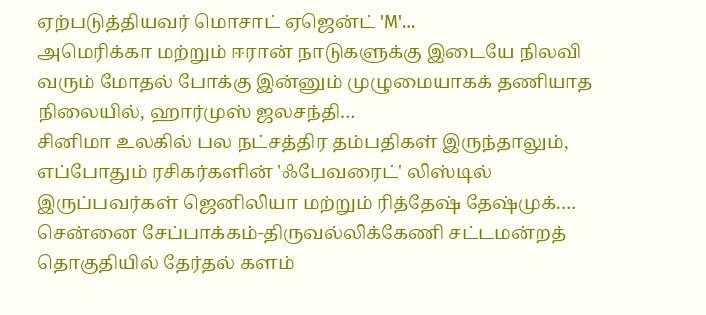ஏற்படுத்தியவர் மொசாட் ஏஜென்ட் 'M'…
அமெரிக்கா மற்றும் ஈரான் நாடுகளுக்கு இடையே நிலவி வரும் மோதல் போக்கு இன்னும் முழுமையாகக் தணியாத நிலையில், ஹார்முஸ் ஜலசந்தி…
சினிமா உலகில் பல நட்சத்திர தம்பதிகள் இருந்தாலும், எப்போதும் ரசிகர்களின் 'ஃபேவரைட்' லிஸ்டில் இருப்பவர்கள் ஜெனிலியா மற்றும் ரித்தேஷ் தேஷ்முக்.…
சென்னை சேப்பாக்கம்-திருவல்லிக்கேணி சட்டமன்றத் தொகுதியில் தேர்தல் களம்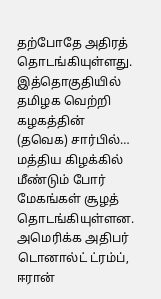தற்போதே அதிரத் தொடங்கியுள்ளது. இத்தொகுதியில் தமிழக வெற்றி கழகத்தின் (தவெக) சார்பில்…
மத்திய கிழக்கில் மீண்டும் போர் மேகங்கள் சூழத் தொடங்கியுள்ளன. அமெரிக்க அதிபர் டொனால்ட் ட்ரம்ப், ஈரான்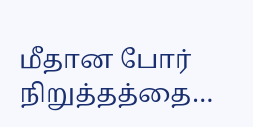மீதான போர் நிறுத்தத்தை…